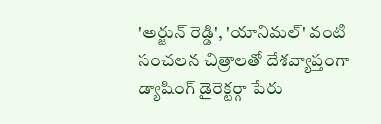'అర్జున్ రెడ్డి', 'యానిమల్' వంటి సంచలన చిత్రాలతో దేశవ్యాప్తంగా డ్యాషింగ్ డైరెక్టర్గా పేరు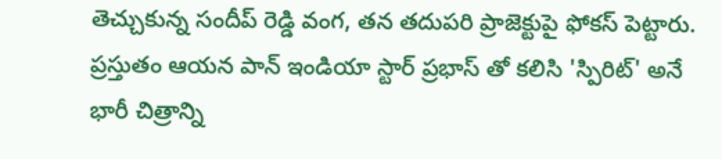తెచ్చుకున్న సందీప్ రెడ్డి వంగ, తన తదుపరి ప్రాజెక్టుపై ఫోకస్ పెట్టారు. ప్రస్తుతం ఆయన పాన్ ఇండియా స్టార్ ప్రభాస్ తో కలిసి 'స్పిరిట్' అనే భారీ చిత్రాన్ని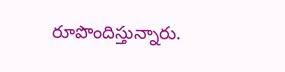రూపొందిస్తున్నారు.